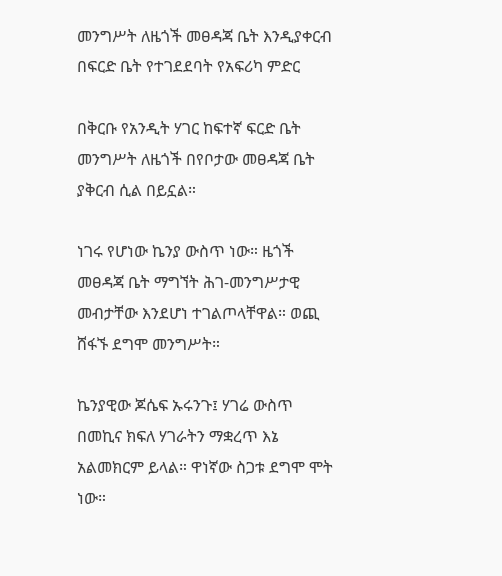መንግሥት ለዜጎች መፀዳጃ ቤት እንዲያቀርብ በፍርድ ቤት የተገደደባት የአፍሪካ ምድር

በቅርቡ የአንዲት ሃገር ከፍተኛ ፍርድ ቤት መንግሥት ለዜጎች በየቦታው መፀዳጃ ቤት ያቅርብ ሲል በይኗል።

ነገሩ የሆነው ኬንያ ውስጥ ነው። ዜጎች መፀዳጃ ቤት ማግኘት ሕገ-መንግሥታዊ መብታቸው እንደሆነ ተገልጦላቸዋል። ወጪ ሸፋኙ ደግሞ መንግሥት።

ኬንያዊው ጆሴፍ ኡሩንጉ፤ ሃገሬ ውስጥ በመኪና ክፍለ ሃገራትን ማቋረጥ እኔ አልመክርም ይላል። ዋነኛው ስጋቱ ደግሞ ሞት ነው።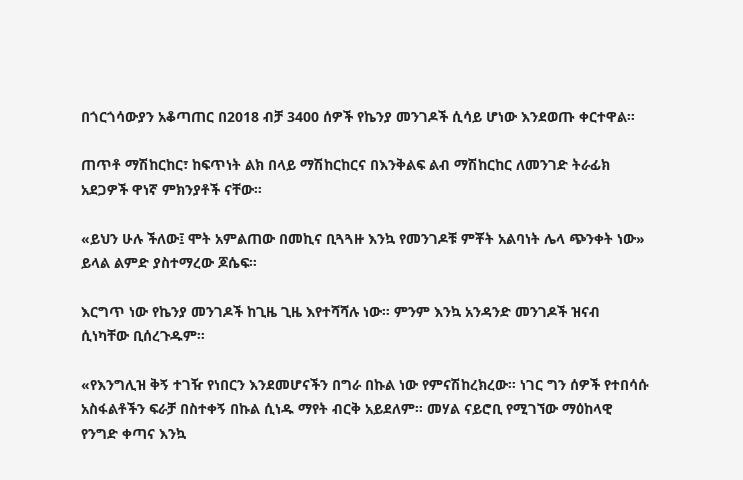በጎርጎሳውያን አቆጣጠር በ2018 ብቻ 3400 ሰዎች የኬንያ መንገዶች ሲሳይ ሆነው እንደወጡ ቀርተዋል።

ጠጥቶ ማሽከርከር፣ ከፍጥነት ልክ በላይ ማሽከርከርና በእንቅልፍ ልብ ማሽከርከር ለመንገድ ትራፊክ አደጋዎች ዋነኛ ምክንያቶች ናቸው።

«ይህን ሁሉ ችለው፤ ሞት አምልጠው በመኪና ቢጓጓዙ እንኳ የመንገዶቹ ምቾት አልባነት ሌላ ጭንቀት ነው» ይላል ልምድ ያስተማረው ጆሴፍ።

እርግጥ ነው የኬንያ መንገዶች ከጊዜ ጊዜ እየተሻሻሉ ነው። ምንም እንኳ አንዳንድ መንገዶች ዝናብ ሲነካቸው ቢሰረጉዱም።

«የእንግሊዝ ቅኝ ተገዥ የነበርን እንደመሆናችን በግራ በኩል ነው የምናሽከረክረው። ነገር ግን ሰዎች የተበሳሱ አስፋልቶችን ፍራቻ በስተቀኝ በኩል ሲነዱ ማየት ብርቅ አይደለም። መሃል ናይሮቢ የሚገኘው ማዕከላዊ የንግድ ቀጣና እንኳ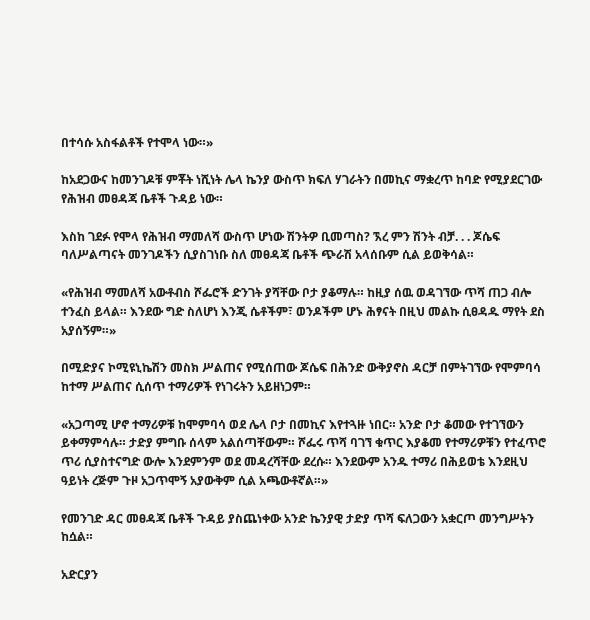በተሳሱ አስፋልቶች የተሞላ ነው።»

ከአደጋውና ከመንገዶቹ ምቾት ነሺነት ሌላ ኬንያ ውስጥ ክፍለ ሃገራትን በመኪና ማቋረጥ ከባድ የሚያደርገው የሕዝብ መፀዳጃ ቤቶች ጉዳይ ነው።

እስከ ገደፉ የሞላ የሕዝብ ማመለሻ ውስጥ ሆነው ሽንትዎ ቢመጣስ? ኧረ ምን ሽንት ብቻ. . . ጆሴፍ ባለሥልጣናት መንገዶችን ሲያስገነቡ ስለ መፀዳጃ ቤቶች ጭራሽ አላሰቡም ሲል ይወቅሳል።

«የሕዝብ ማመለሻ አውቶብስ ሾፌሮች ድንገት ያሻቸው ቦታ ያቆማሉ። ከዚያ ሰዉ ወዳገኘው ጥሻ ጠጋ ብሎ ተንፈስ ይላል። እንደው ግድ ስለሆነ እንጂ ሴቶችም፣ ወንዶችም ሆኑ ሕፃናት በዚህ መልኩ ሲፀዳዱ ማየት ደስ አያሰኝም።»

በሚድያና ኮሚዩኒኬሽን መስክ ሥልጠና የሚሰጠው ጆሴፍ በሕንድ ውቅያኖስ ዳርቻ በምትገኘው የሞምባሳ ከተማ ሥልጠና ሲሰጥ ተማሪዎች የነገሩትን አይዘነጋም።

«አጋጣሚ ሆኖ ተማሪዎቹ ከሞምባሳ ወደ ሌላ ቦታ በመኪና እየተጓዙ ነበር። አንድ ቦታ ቆመው የተገኘውን ይቀማምሳሉ። ታድያ ምግቡ ሰላም አልሰጣቸውም። ሾፌሩ ጥሻ ባገኘ ቁጥር እያቆመ የተማሪዎቹን የተፈጥሮ ጥሪ ሲያስተናግድ ውሎ እንደምንም ወደ መዳረሻቸው ደረሱ። እንደውም አንዱ ተማሪ በሕይወቴ እንደዚህ ዓይነት ረጅም ጉዞ አጋጥሞኝ አያውቅም ሲል አጫውቶኛል።»

የመንገድ ዳር መፀዳጃ ቤቶች ጉዳይ ያስጨነቀው አንድ ኬንያዊ ታድያ ጥሻ ፍለጋውን አቋርጦ መንግሥትን ከሷል።

አድርያን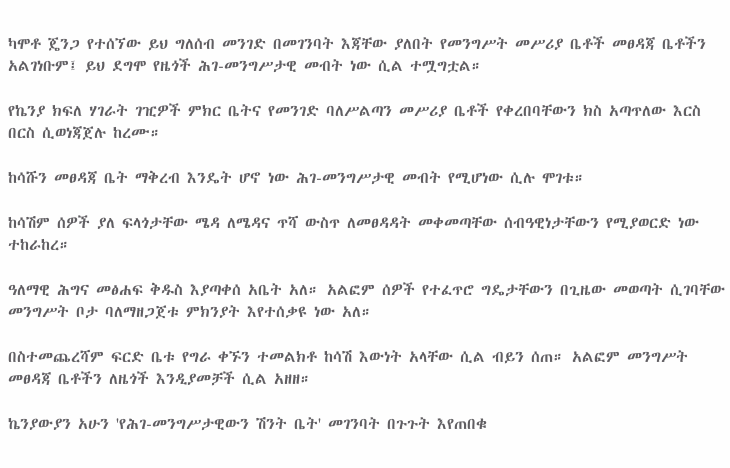ካሞቶ ጄንጋ የተሰኘው ይህ ግለሰብ መንገድ በመገንባት እጃቸው ያለበት የመንግሥት መሥሪያ ቤቶች መፀዳጃ ቤቶችን አልገነቡም፤ ይህ ደግሞ የዜጎች ሕገ-መንግሥታዊ መብት ነው ሲል ተሟግቷል።

የኬንያ ክፍለ ሃገራት ገዢዎች ምክር ቤትና የመንገድ ባለሥልጣን መሥሪያ ቤቶች የቀረበባቸውን ክስ አጣጥለው እርስ በርስ ሲወነጃጀሉ ከረሙ።

ከሳሹን መፀዳጃ ቤት ማቅረብ እንዴት ሆኖ ነው ሕገ-መንግሥታዊ መብት የሚሆነው ሲሉ ሞገቱ።

ከሳሽም ሰዎች ያለ ፍላጎታቸው ሜዳ ለሜዳና ጥሻ ውስጥ ለመፀዳዳት መቀመጣቸው ሰብዓዊነታቸውን የሚያወርድ ነው ተከራከረ።

ዓለማዊ ሕግና መፅሐፍ ቅዱስ እያጣቀሰ አቤት አለ። አልፎም ሰዎች የተፈጥሮ ግዴታቸውን በጊዜው መወጣት ሲገባቸው መንግሥት ቦታ ባለማዘጋጀቱ ምክንያት እየተሰቃዩ ነው አለ።

በስተመጨረሻም ፍርድ ቤቱ የግራ ቀኙን ተመልክቶ ከሳሽ እውነት አላቸው ሲል ብይን ሰጠ። አልፎም መንግሥት መፀዳጃ ቤቶችን ለዜጎች እንዲያመቻች ሲል አዘዘ።

ኬንያውያን አሁን 'የሕገ-መንግሥታዊውን ሽንት ቤት' መገንባት በጉጉት እየጠበቁ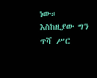ነው። እስከዚያው ግን ጥሻ ሥር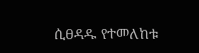ሲፀዳዱ የተመለከቱ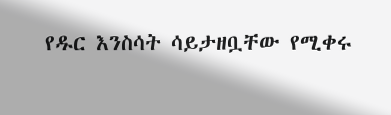የዱር እንስሳት ሳይታዘቧቸው የሚቀሩ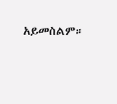አይመስልም።